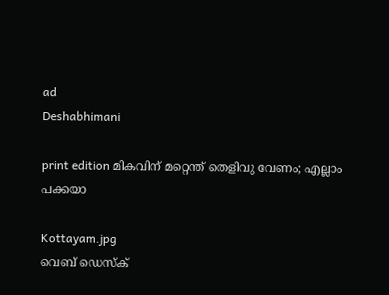ad
Deshabhimani

print edition മികവിന്‌ മറ്റെന്ത്‌ തെളിവു വേണം; എല്ലാം പക്കയാ

Kottayam.jpg
വെബ് ഡെസ്ക്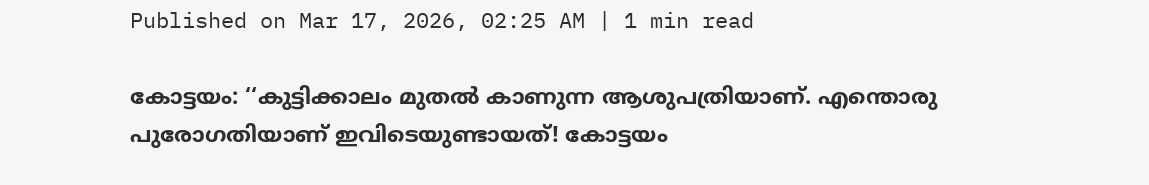Published on Mar 17, 2026, 02:25 AM | 1 min read

കോട്ടയം: ‘‘കുട്ടിക്കാലം മുതൽ കാണുന്ന ആശുപത്രിയാണ്‌. എന്തൊരു പുരോഗതിയാണ്‌ ഇവിടെയുണ്ടായത്‌! കോട്ടയം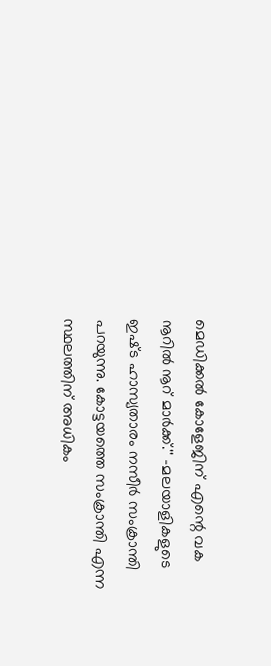മെഡിക്കൽ കോളേജിന്‌ എന്റെ വക നൂറിൽ നൂറ്‌ മാർക്ക്‌.'' –മലയാളികളുടെ ഇഷ്‌ട ഹാസ്യതാരം നസീർ സംക്രാന്തി പറയുന്നു. കോട്ടയത്തെ സംക്രാന്തി എന്ന സ്ഥലത്തിന്‌ അധികം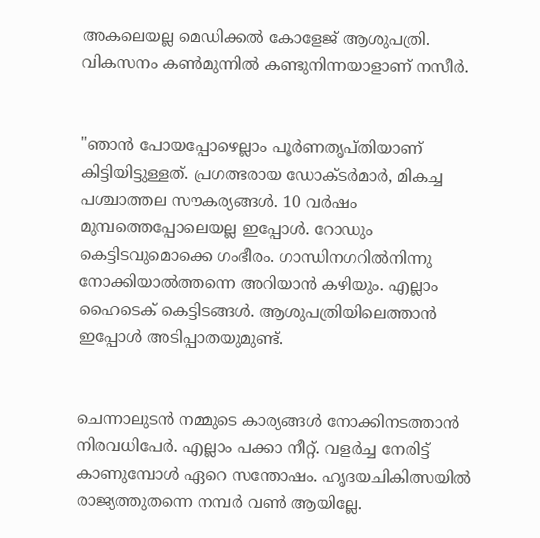അകലെയല്ല മെഡിക്കൽ കോളേജ്‌ ആശുപത്രി. വികസനം കൺമുന്നിൽ കണ്ടുനിന്നയാളാണ്‌ നസീർ.


"ഞാൻ പോയപ്പോഴെല്ലാം പൂർണതൃപ്‌തിയാണ്‌ കിട്ടിയിട്ടുള്ളത്‌. പ്രഗത്ഭരായ ഡോക്‌ടർമാർ, മികച്ച പശ്ചാത്തല സ‍ൗകര്യങ്ങൾ. 10 വർഷം മുമ്പത്തെപ്പോലെയല്ല ഇപ്പോൾ. റോഡും കെട്ടിടവുമൊക്കെ ഗംഭീരം. ഗാന്ധിനഗറിൽനിന്നു നോക്കിയാൽത്തന്നെ അറിയാൻ കഴിയും. എല്ലാം ഹൈടെക്‌ കെട്ടിടങ്ങൾ. ആശുപത്രിയിലെത്താൻ ഇപ്പോൾ അടിപ്പാതയുമുണ്ട്‌.


ചെന്നാലുടൻ നമ്മുടെ കാര്യങ്ങൾ നോക്കിനടത്താൻ നിരവധിപേർ. എല്ലാം പക്കാ നീറ്റ്‌. വളർച്ച നേരിട്ട്‌ കാണുമ്പോൾ ഏറെ സന്തോഷം. ഹൃദയചികിത്സയിൽ രാജ്യത്തുതന്നെ നമ്പർ വൺ ആയില്ലേ.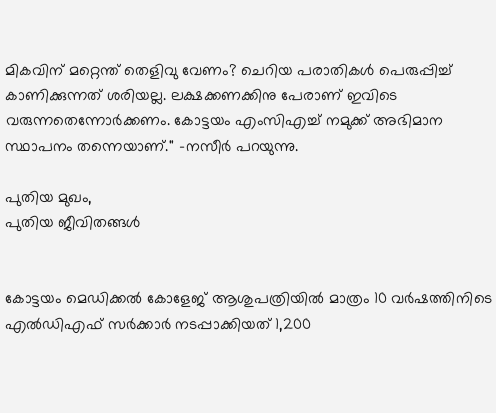മികവിന്‌ മറ്റെന്ത്‌ തെളിവു വേണം? ചെറിയ പരാതികൾ പെരുപ്പിച്ച്‌ കാണിക്കുന്നത്‌ ശരിയല്ല. ലക്ഷക്കണക്കിനു പേരാണ്‌ ഇവിടെ വരുന്നതെന്നോർക്കണം. കോട്ടയം എംസിഎച്ച്‌ നമുക്ക്‌ അഭിമാന സ്ഥാപനം തന്നെയാണ്‌.'' –നസീർ പറയുന്നു.

പുതിയ മുഖം,
പുതിയ ജീവിതങ്ങൾ


കോട്ടയം മെഡിക്കൽ കോളേജ്‌ ആശുപത്രിയിൽ മാത്രം 10 വർഷത്തിനിടെ എൽഡിഎഫ്‌ സർക്കാർ നടപ്പാക്കിയത്‌ 1,200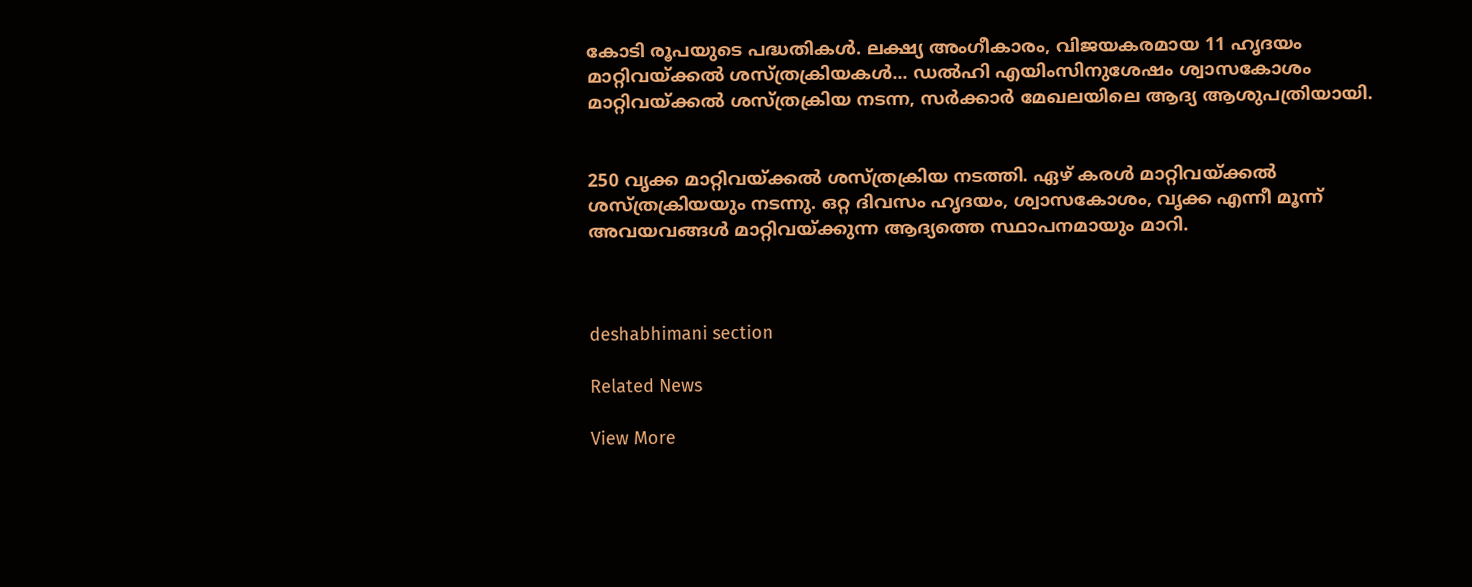കോടി രൂപയുടെ പദ്ധതികൾ. ലക്ഷ്യ അംഗീകാരം, വിജയകരമായ 11 ഹൃദയം മാറ്റിവയ്‌ക്കൽ ശസ്‌ത്രക്രിയകൾ... ഡൽഹി എയിംസിനുശേഷം ശ്വാസകോശം മാറ്റിവയ്‌ക്കൽ ശസ്‌ത്രക്രിയ നടന്ന, സർക്കാർ മേഖലയിലെ ആദ്യ ആശുപത്രിയായി.


250 വൃക്ക മാറ്റിവയ്‌ക്കൽ ശസ്‌ത്രക്രിയ നടത്തി. ഏഴ്‌ കരൾ മാറ്റിവയ്‌ക്കൽ ശസ്‌ത്രക്രിയയും നടന്നു. ഒറ്റ ദിവസം ഹൃദയം, ശ്വാസകോശം, വൃക്ക എന്നീ മൂന്ന്‌ അവയവങ്ങൾ മാറ്റിവയ്‌ക്കുന്ന ആദ്യത്തെ സ്ഥാപനമായും മാറി.



deshabhimani section

Related News

View More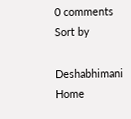0 comments
Sort by

Deshabhimani
Home